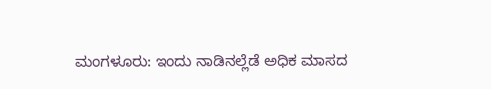ಮಂಗಳೂರು: ಇಂದು ನಾಡಿನಲ್ಲೆಡೆ ಅಧಿಕ ಮಾಸದ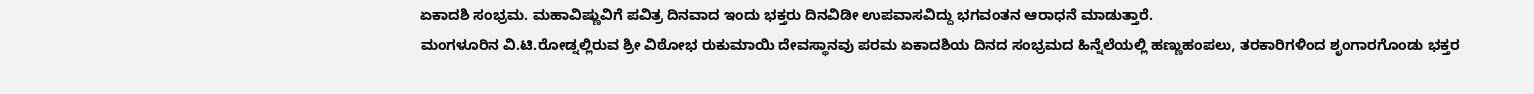ಏಕಾದಶಿ ಸಂಭ್ರಮ. ಮಹಾವಿಷ್ಣುವಿಗೆ ಪವಿತ್ರ ದಿನವಾದ ಇಂದು ಭಕ್ತರು ದಿನವಿಡೀ ಉಪವಾಸವಿದ್ದು ಭಗವಂತನ ಆರಾಧನೆ ಮಾಡುತ್ತಾರೆ.
ಮಂಗಳೂರಿನ ವಿ.ಟಿ.ರೋಡ್ನಲ್ಲಿರುವ ಶ್ರೀ ವಿಠೋಭ ರುಕುಮಾಯಿ ದೇವಸ್ಥಾನವು ಪರಮ ಏಕಾದಶಿಯ ದಿನದ ಸಂಭ್ರಮದ ಹಿನ್ನೆಲೆಯಲ್ಲಿ ಹಣ್ಣುಹಂಪಲು, ತರಕಾರಿಗಳಿಂದ ಶೃಂಗಾರಗೊಂಡು ಭಕ್ತರ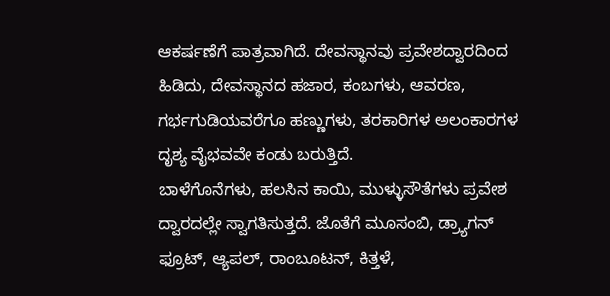ಆಕರ್ಷಣೆಗೆ ಪಾತ್ರವಾಗಿದೆ. ದೇವಸ್ಥಾನವು ಪ್ರವೇಶದ್ವಾರದಿಂದ ಹಿಡಿದು, ದೇವಸ್ಥಾನದ ಹಜಾರ, ಕಂಬಗಳು, ಆವರಣ, ಗರ್ಭಗುಡಿಯವರೆಗೂ ಹಣ್ಣುಗಳು, ತರಕಾರಿಗಳ ಅಲಂಕಾರಗಳ ದೃಶ್ಯ ವೈಭವವೇ ಕಂಡು ಬರುತ್ತಿದೆ.
ಬಾಳೆಗೊನೆಗಳು, ಹಲಸಿನ ಕಾಯಿ, ಮುಳ್ಳುಸೌತೆಗಳು ಪ್ರವೇಶ ದ್ವಾರದಲ್ಲೇ ಸ್ವಾಗತಿಸುತ್ತದೆ. ಜೊತೆಗೆ ಮೂಸಂಬಿ, ಡ್ರ್ಯಾಗನ್ ಫ್ರೂಟ್, ಆ್ಯಪಲ್, ರಾಂಬೂಟನ್, ಕಿತ್ತಳೆ,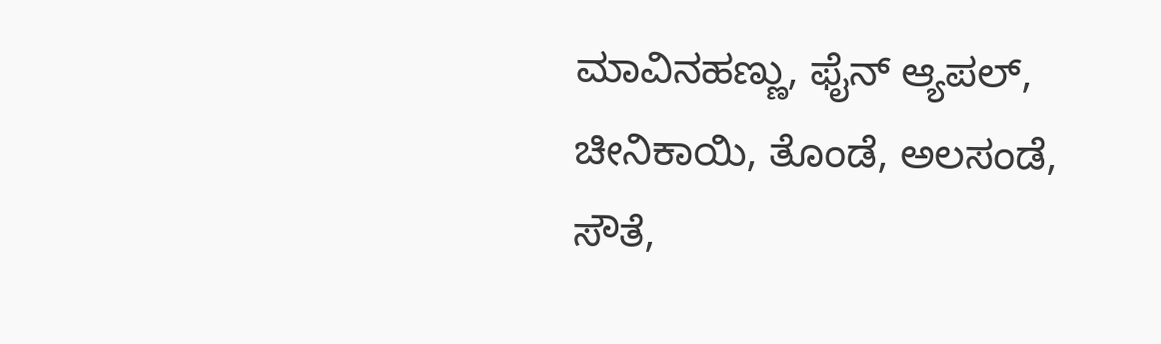ಮಾವಿನಹಣ್ಣು, ಫೈನ್ ಆ್ಯಪಲ್, ಚೀನಿಕಾಯಿ, ತೊಂಡೆ, ಅಲಸಂಡೆ, ಸೌತೆ,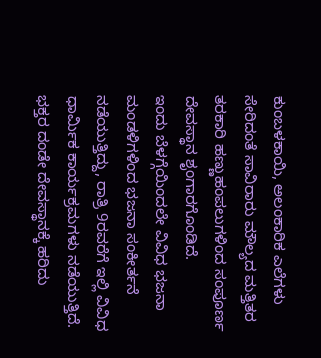ಕುಂಬಳಕಾಯಿ, ಅಲಂಕಾರಿಕ ಎಲೆಗಳು ಸೇರಿದಂತೆ ಸಾವಿರಾರು ಮೌಲ್ಯದ ಮತ್ತಿತರ ತರಕಾರಿ ಹಣ್ಣುಹಂಪಲುಗಳಿಂದ ಸಂಪೂರ್ಣ ದೇವಸ್ಥಾನ ಶೃಂಗಾರಗೊಂಡಿದೆ.
ಇಂದು ಬೆಳಗ್ಗೆಯಿಂದಲೇ ವಿವಿಧ ಭಜನಾ ಮಂಡಳಿಗಳಿಂದ ಭಜನಾ ಸಂಕೀರ್ತನೆ ನಡೆಯುತ್ತಿದ್ದು, ರಾತ್ರಿ 9ರವರೆಗೆ ಇಲ್ಲಿ ವಿವಿಧ ಧಾರ್ಮಿಕ ಕಾರ್ಯಕ್ರಮಗಳು ನಡೆಯುತ್ತಿದೆ. ಭಕ್ತರ ದಂಡೇ ದೇವಸ್ಥಾನಕ್ಕೆ ಹರಿದು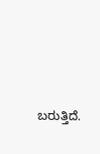ಬರುತ್ತಿದೆ.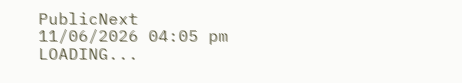PublicNext
11/06/2026 04:05 pm
LOADING...